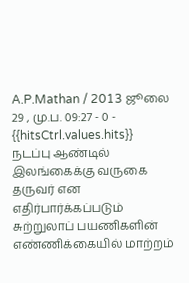A.P.Mathan / 2013 ஜூலை 29 , மு.ப. 09:27 - 0 - {{hitsCtrl.values.hits}}
நடப்பு ஆண்டில் இலங்கைக்கு வருகை தருவர் என எதிர்பார்க்கப்படும் சுற்றுலாப் பயணிகளின் எண்ணிக்கையில் மாற்றம்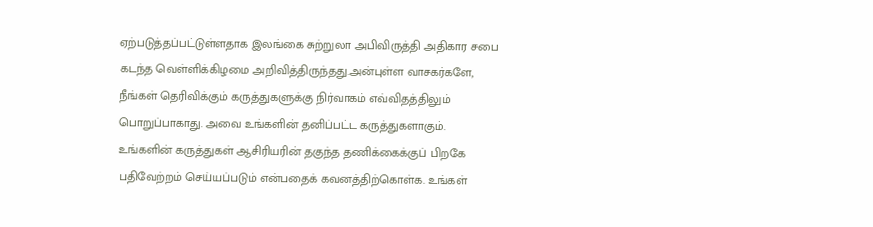ஏற்படுத்தப்பட்டுள்ளதாக இலங்கை சுற்றுலா அபிவிருத்தி அதிகார சபை கடந்த வெள்ளிக்கிழமை அறிவித்திருந்தது.அன்புள்ள வாசகர்களே,
நீங்கள் தெரிவிக்கும் கருத்துகளுக்கு நிர்வாகம் எவ்விதத்திலும் பொறுப்பாகாது. அவை உங்களின் தனிப்பட்ட கருத்துகளாகும். உங்களின் கருத்துகள் ஆசிரியரின் தகுந்த தணிக்கைக்குப் பிறகே பதிவேற்றம் செய்யப்படும் என்பதைக் கவனத்திற்கொள்க. உங்கள்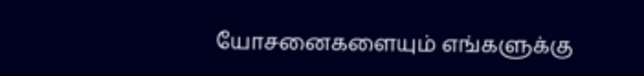யோசனைகளையும் எங்களுக்கு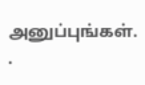அனுப்புங்கள். .